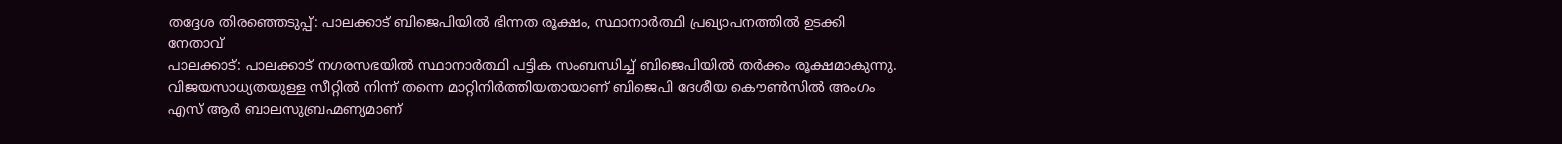തദ്ദേശ തിരഞ്ഞെടുപ്പ്: പാലക്കാട് ബിജെപിയിൽ ഭിന്നത രൂക്ഷം, സ്ഥാനാർത്ഥി പ്രഖ്യാപനത്തിൽ ഉടക്കി നേതാവ്
പാലക്കാട്: പാലക്കാട് നഗരസഭയിൽ സ്ഥാനാർത്ഥി പട്ടിക സംബന്ധിച്ച് ബിജെപിയിൽ തർക്കം രൂക്ഷമാകുന്നു. വിജയസാധ്യതയുള്ള സീറ്റിൽ നിന്ന് തന്നെ മാറ്റിനിർത്തിയതായാണ് ബിജെപി ദേശീയ കൌൺസിൽ അംഗം എസ് ആർ ബാലസുബ്രഹ്മണ്യമാണ്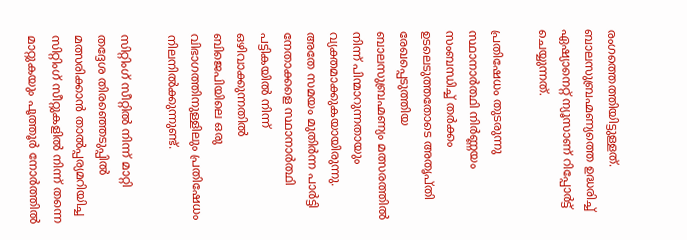രംഗത്തെത്തിയിട്ടുള്ളത്. ബാലസുബ്രഹ്മണ്യത്തെ ഉദ്ധരിച്ച് ഏഷ്യാനെറ്റ് ന്യൂസാണ് റിപ്പോർട്ട് ചെയ്യുന്നത്.

പ്രതിഷേധം തുടരുന്നു
സ്ഥാനാർത്ഥി നിർണ്ണയം സംബന്ധിച്ച് തർക്കം ഉടലെടുത്തതോടെ അതൃപ്തി രേഖപ്പെടുത്തിയ ബാലസുബ്രഹ്മണ്യം മത്സരത്തിൽ നിന്ന് പിന്മാറുന്നതായും വ്യക്തമാക്കുകയായിരുന്നു. അതേ സമയം മുതിർന്ന പാർട്ടി നേതാക്കളെ സ്ഥാനാർത്ഥി പട്ടികയിൽ നിന്ന് ഒഴിവാക്കുന്നതിൽ ബിജെപിയിലെ ഒരു വിഭാഗത്തിനുള്ളിലും പ്രതിഷേധം നിലനിൽക്കുന്നുണ്ട്.

സിറ്റിംഗ് സീറ്റിൽ നിന്ന് മാറ്റി
തദ്ദേശ തിരഞ്ഞെടുപ്പിൽ മത്സരിക്കാൻ താൽപ്പര്യമറിയിച്ച സിറ്റിംഗ് സീറ്റുകളിൽ നിന്ന് തന്നെ മാറ്റുകയും പൂത്തൂർ നോർത്തിൽ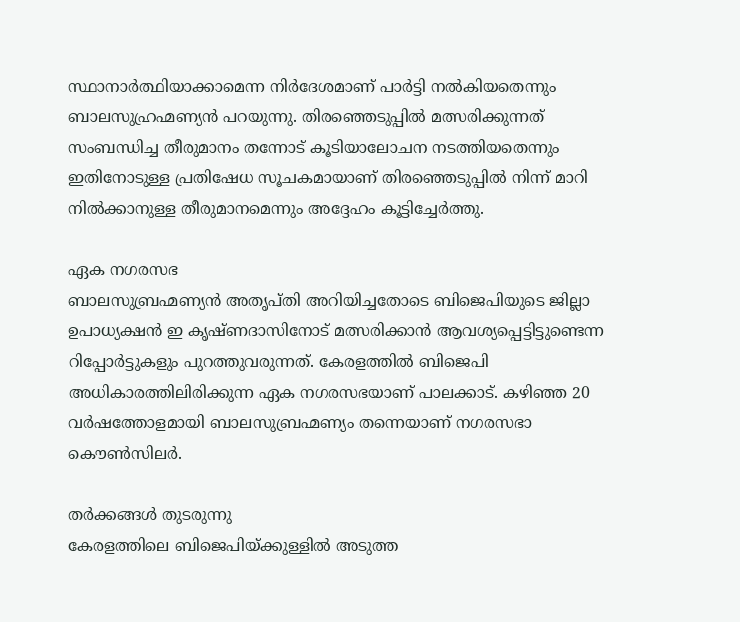സ്ഥാനാർത്ഥിയാക്കാമെന്ന നിർദേശമാണ് പാർട്ടി നൽകിയതെന്നും ബാലസുഹ്രഹ്മണ്യൻ പറയുന്നു. തിരഞ്ഞെടുപ്പിൽ മത്സരിക്കുന്നത് സംബന്ധിച്ച തീരുമാനം തന്നോട് കൂടിയാലോചന നടത്തിയതെന്നും ഇതിനോടുള്ള പ്രതിഷേധ സൂചകമായാണ് തിരഞ്ഞെടുപ്പിൽ നിന്ന് മാറി നിൽക്കാനുള്ള തീരുമാനമെന്നും അദ്ദേഹം കൂട്ടിച്ചേർത്തു.

ഏക നഗരസഭ
ബാലസുബ്രഹ്മണ്യൻ അതൃപ്തി അറിയിച്ചതോടെ ബിജെപിയുടെ ജില്ലാ ഉപാധ്യക്ഷൻ ഇ കൃഷ്ണദാസിനോട് മത്സരിക്കാൻ ആവശ്യപ്പെട്ടിട്ടുണ്ടെന്ന റിപ്പോർട്ടുകളും പുറത്തുവരുന്നത്. കേരളത്തിൽ ബിജെപി അധികാരത്തിലിരിക്കുന്ന ഏക നഗരസഭയാണ് പാലക്കാട്. കഴിഞ്ഞ 20 വർഷത്തോളമായി ബാലസുബ്രഹ്മണ്യം തന്നെയാണ് നഗരസഭാ കൌൺസിലർ.

തർക്കങ്ങൾ തുടരുന്നു
കേരളത്തിലെ ബിജെപിയ്ക്കുള്ളിൽ അടുത്ത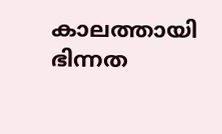കാലത്തായി ഭിന്നത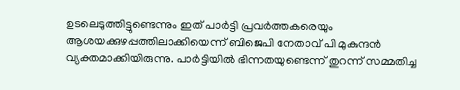ഉടലെടുത്തിട്ടുണ്ടെന്നും ഇത് പാർട്ടി പ്രവർത്തകരെയും ആശയക്കുഴപ്പത്തിലാക്കിയെന്ന് ബിജെപി നേതാവ് പി മുകുന്ദൻ വ്യക്തമാക്കിയിരുന്നു. പാർട്ടിയിൽ ഭിന്നതയുണ്ടെന്ന് തുറന്ന് സമ്മതിച്ച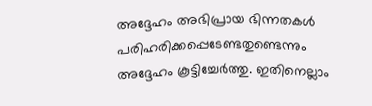അദ്ദേഹം അഭിപ്രായ ഭിന്നതകൾ പരിഹരിക്കപ്പെടേണ്ടതുണ്ടെന്നും അദ്ദേഹം കൂട്ടിച്ചേർത്തു. ഇതിനെല്ലാം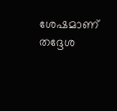ശേഷമാണ് തദ്ദേശ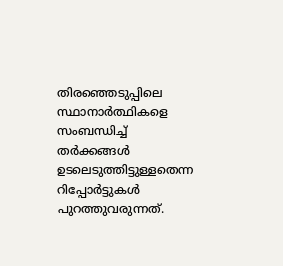തിരഞ്ഞെടുപ്പിലെ സ്ഥാനാർത്ഥികളെ സംബന്ധിച്ച് തർക്കങ്ങൾ ഉടലെടുത്തിട്ടുള്ളതെന്ന റിപ്പോർട്ടുകൾ പുറത്തുവരുന്നത്.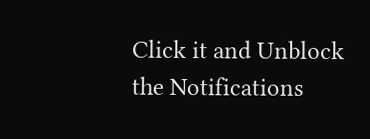Click it and Unblock the Notifications